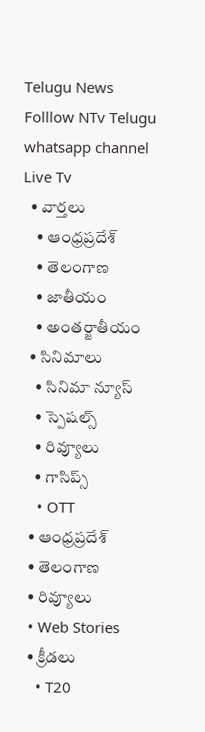Telugu News
Folllow NTv Telugu whatsapp channel Live Tv
  • వార్తలు
    • ఆంధ్రప్రదేశ్
    • తెలంగాణ
    • జాతీయం
    • అంతర్జాతీయం
  • సినిమాలు
    • సినిమా న్యూస్
    • స్పెషల్స్
    • రివ్యూలు
    • గాసిప్స్
    • OTT
  • ఆంధ్రప్రదేశ్
  • తెలంగాణ
  • రివ్యూలు
  • Web Stories
  • క్రీడలు
    • T20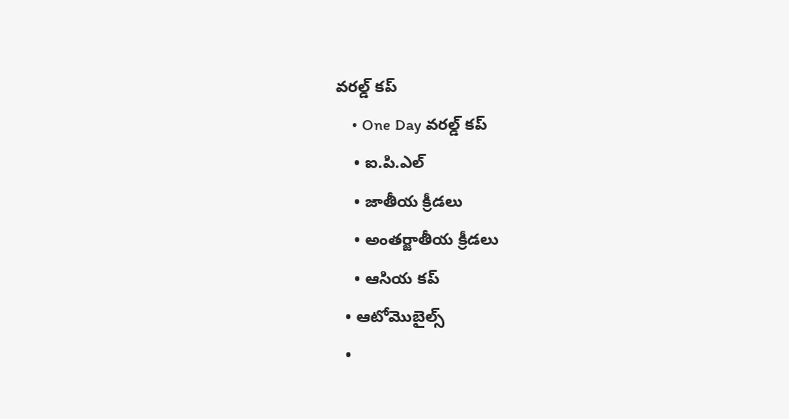వరల్డ్ కప్
    • One Day వరల్డ్ కప్
    • ఐ.పి.ఎల్
    • జాతీయ క్రీడలు
    • అంతర్జాతీయ క్రీడలు
    • ఆసియ కప్
  • ఆటోమొబైల్స్
  •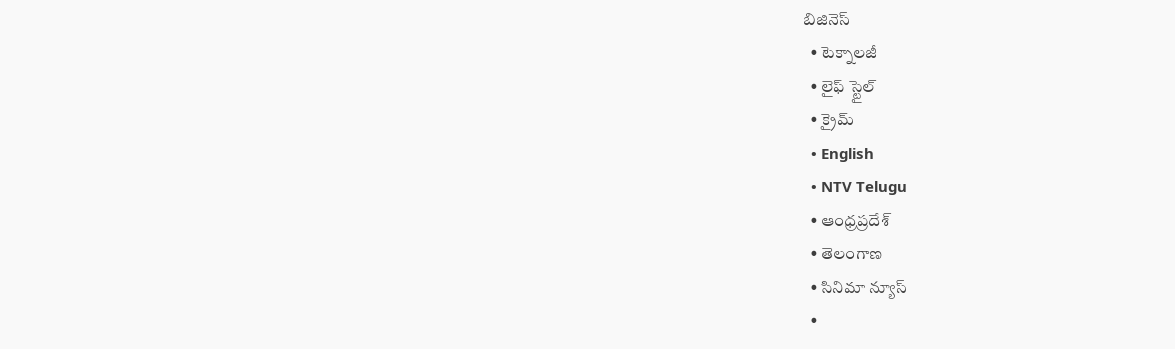బిజినెస్‌
  • టెక్నాలజీ
  • లైఫ్ స్టైల్
  • క్రైమ్
  • English
  • NTV Telugu
  • ఆంధ్రప్రదేశ్
  • తెలంగాణ
  • సినిమా న్యూస్
  •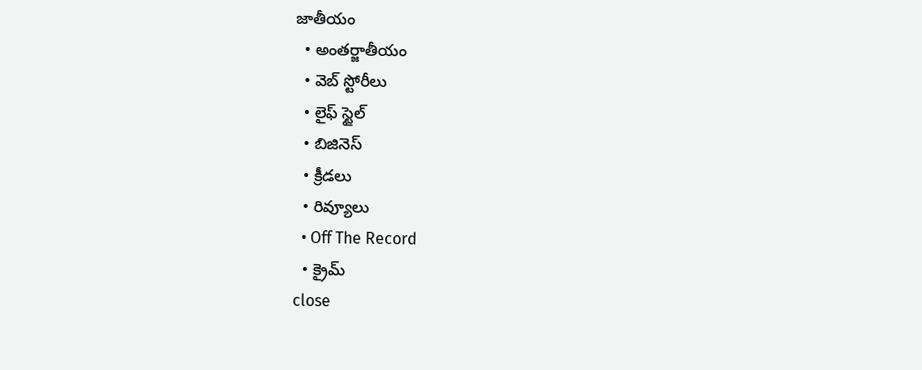జాతీయం
  • అంతర్జాతీయం
  • వెబ్ స్టోరీలు
  • లైఫ్ స్టైల్
  • బిజినెస్‌
  • క్రీడలు
  • రివ్యూలు
  • Off The Record
  • క్రైమ్
close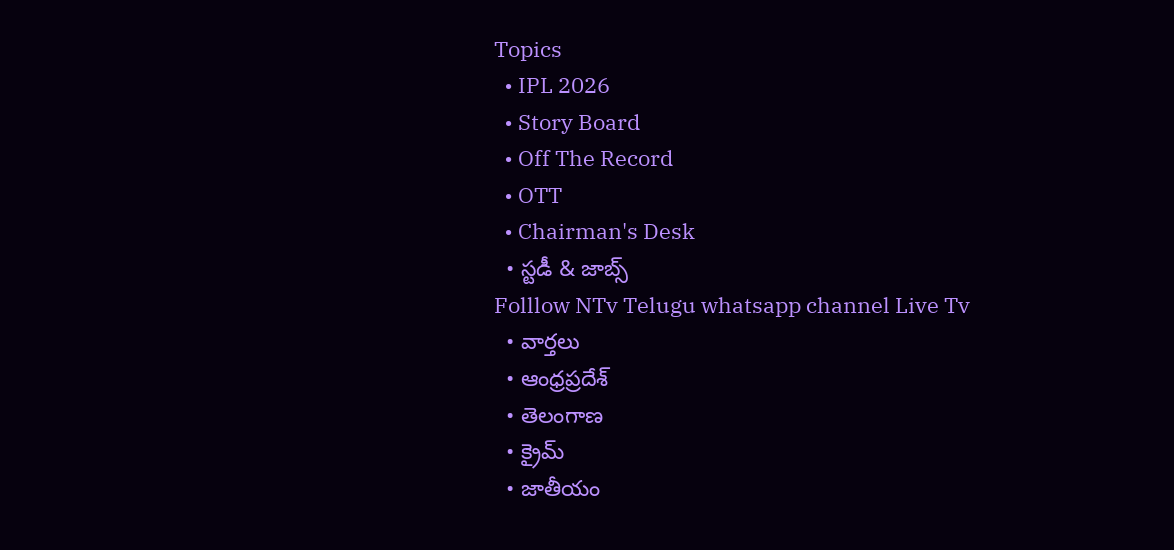Topics
  • IPL 2026
  • Story Board
  • Off The Record
  • OTT
  • Chairman's Desk
  • స్టడీ & జాబ్స్
Folllow NTv Telugu whatsapp channel Live Tv
  • వార్తలు
  • ఆంధ్రప్రదేశ్
  • తెలంగాణ
  • క్రైమ్
  • జాతీయం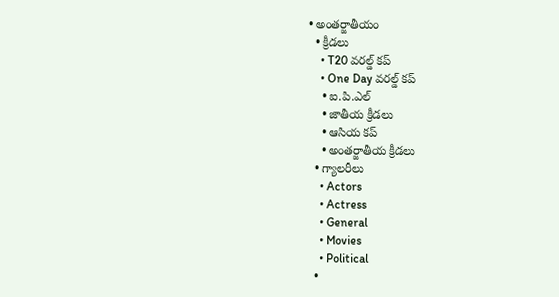• అంతర్జాతీయం
  • క్రీడలు
    • T20 వరల్డ్ కప్
    • One Day వరల్డ్ కప్
    • ఐ.పి.ఎల్
    • జాతీయ క్రీడలు
    • ఆసియ కప్
    • అంతర్జాతీయ క్రీడలు
  • గ్యాలరీలు
    • Actors
    • Actress
    • General
    • Movies
    • Political
  •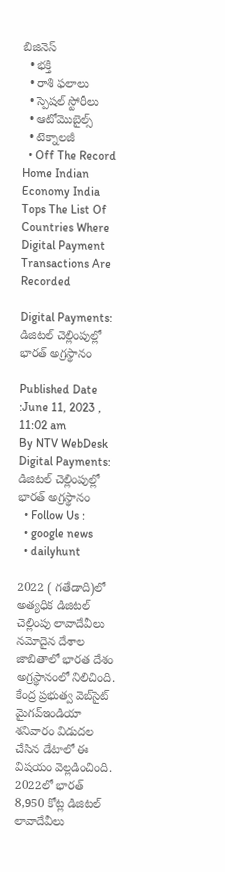బిజినెస్‌
  • భక్తి
  • రాశి ఫలాలు
  • స్పెషల్‌ స్టోరీలు
  • ఆటోమొబైల్స్
  • టెక్నాలజీ
  • Off The Record
Home Indian Economy India Tops The List Of Countries Where Digital Payment Transactions Are Recorded

Digital Payments: డిజిటల్‌ చెల్లింపుల్లో భారత్‌ అగ్రస్థానం

Published Date :June 11, 2023 , 11:02 am
By NTV WebDesk
Digital Payments: డిజిటల్‌ చెల్లింపుల్లో భారత్‌ అగ్రస్థానం
  • Follow Us :
  • google news
  • dailyhunt

2022 ( గతేడాది)లో అత్యధిక డిజిటల్‌ చెల్లింపు లావాదేవీలు నమోదైన దేశాల జాబితాలో భారత దేశం అగ్రస్థానంలో నిలిచింది. కేంద్ర ప్రభుత్వ వెబ్‌సైట్‌ మైగవ్‌ఇండియా శనివారం విడుదల చేసిన డేటాలో ఈ విషయం వెల్లడించింది. 2022లో భారత్ 8,950 కోట్ల డిజిటల్‌ లావాదేవీలు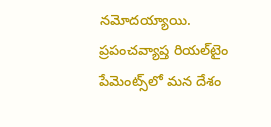నమోదయ్యాయి. ప్రపంచవ్యాప్త రియల్‌టైం పేమెంట్స్‌లో మన దేశం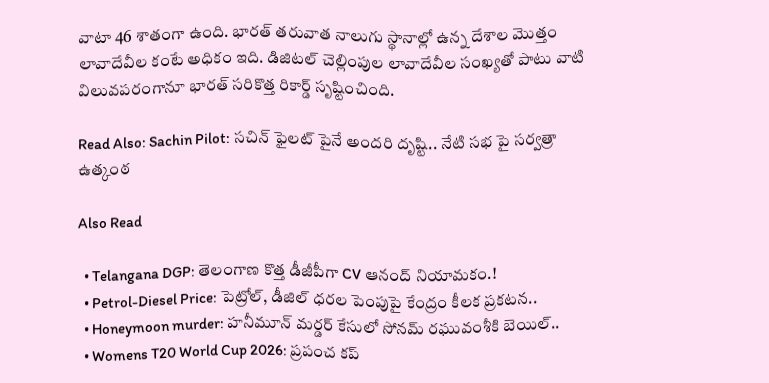వాటా 46 శాతంగా ఉంది. భారత్‌ తరువాత నాలుగు స్థానాల్లో ఉన్న దేశాల మొత్తం లావాదేవీల కంటే అధికం ఇది. డిజిటల్‌ చెల్లింపుల లావాదేవీల సంఖ్యతో పాటు వాటి విలువపరంగానూ భారత్‌ సరికొత్త రికార్డ్ సృష్టించింది.

Read Also: Sachin Pilot: సచిన్ ఫైలట్ పైనే అందరి దృష్టి.. నేటి సభ పై సర్వత్రా ఉత్కంఠ

Also Read

  • Telangana DGP: తెలంగాణ కొత్త డీజీపీగా CV ఆనంద్ నియామకం.!
  • Petrol-Diesel Price: పెట్రోల్, డీజిల్ ధరల పెంపుపై కేంద్రం కీలక ప్రకటన..
  • Honeymoon murder: హనీమూన్ మర్డర్ కేసులో సోనమ్ రఘువంశీకి బెయిల్..
  • Womens T20 World Cup 2026: ప్రపంచ కప్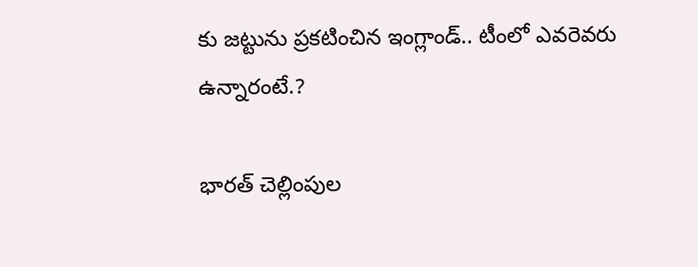కు జట్టును ప్రకటించిన ఇంగ్లాండ్.. టీంలో ఎవరెవరు ఉన్నారంటే.?

భారత్ చెల్లింపుల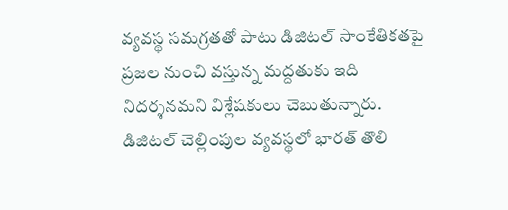వ్యవస్థ సమగ్రతతో పాటు డిజిటల్‌ సాంకేతికతపై ప్రజల నుంచి వస్తున్న మద్దతుకు ఇది నిదర్శనమని విశ్లేషకులు చెబుతున్నారు. డిజిటల్‌ చెల్లింపుల వ్యవస్థలో భారత్‌ తొలి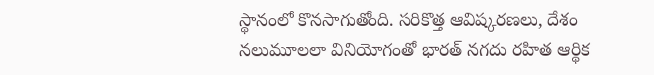స్థానంలో కొనసాగుతోంది. సరికొత్త ఆవిష్కరణలు, దేశం నలుమూలలా వినియోగంతో భారత్‌ నగదు రహిత ఆర్థిక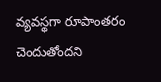వ్యవస్థగా రూపాంతరం చెందుతోందని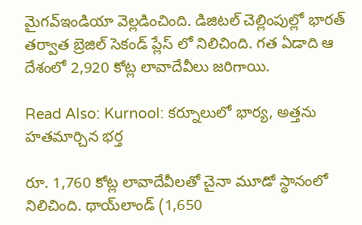మైగవ్‌ఇండియా వెల్లడించింది. డిజిటల్‌ చెల్లింపుల్లో భారత్‌ తర్వాత బ్రెజిల్‌ సెకండ్ ప్లేస్ లో నిలిచింది. గత ఏడాది ఆ దేశంలో 2,920 కోట్ల లావాదేవీలు జరిగాయి.

Read Also: Kurnool: కర్నూలులో భార్య, అత్తను హతమార్చిన భర్త

రూ. 1,760 కోట్ల లావాదేవీలతో చైనా మూడో స్థానంలో నిలిచింది. థాయ్‌లాండ్‌ (1,650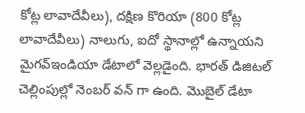కోట్ల లావాదేవీలు), దక్షిణ కొరియా (800 కోట్ల లావాదేవీలు) నాలుగు, ఐదో స్థానాల్లో ఉన్నాయని మైగవ్‌ఇండియా డేటాలో వెల్లడైంది. భారత్‌ డిజిటల్‌ చెల్లింపుల్లో నెంబర్ వన్ గా ఉంది. మొబైల్‌ డేటా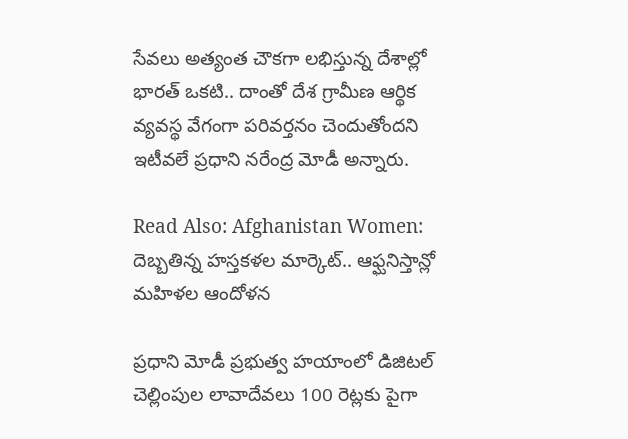సేవలు అత్యంత చౌకగా లభిస్తున్న దేశాల్లో భారత్‌ ఒకటి.. దాంతో దేశ గ్రామీణ ఆర్థిక వ్యవస్థ వేగంగా పరివర్తనం చెందుతోందని ఇటీవలే ప్రధాని నరేంద్ర మోడీ అన్నారు.

Read Also: Afghanistan Women: దెబ్బతిన్న హస్తకళల మార్కెట్.. ఆఫ్ఘనిస్తాన్లో మహిళల ఆందోళన

ప్రధాని మోడీ ప్రభుత్వ హయాంలో డిజిటల్‌ చెల్లింపుల లావాదేవలు 100 రెట్లకు పైగా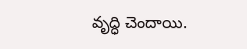వృద్ధి చెందాయి.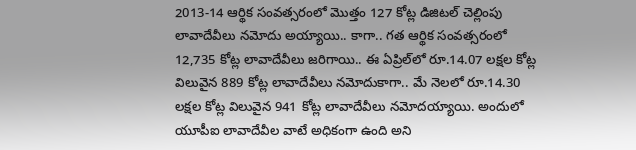2013-14 ఆర్థిక సంవత్సరంలో మొత్తం 127 కోట్ల డిజిటల్‌ చెల్లింపు లావాదేవీలు నమోదు అయ్యాయి.. కాగా.. గత ఆర్థిక సంవత్సరంలో 12,735 కోట్ల లావాదేవీలు జరిగాయి.. ఈ ఏప్రిల్‌లో రూ.14.07 లక్షల కోట్ల విలువైన 889 కోట్ల లావాదేవీలు నమోదుకాగా.. మే నెలలో రూ.14.30 లక్షల కోట్ల విలువైన 941 కోట్ల లావాదేవీలు నమోదయ్యాయి. అందులో యూపీఐ లావాదేవీల వాటే అధికంగా ఉంది అని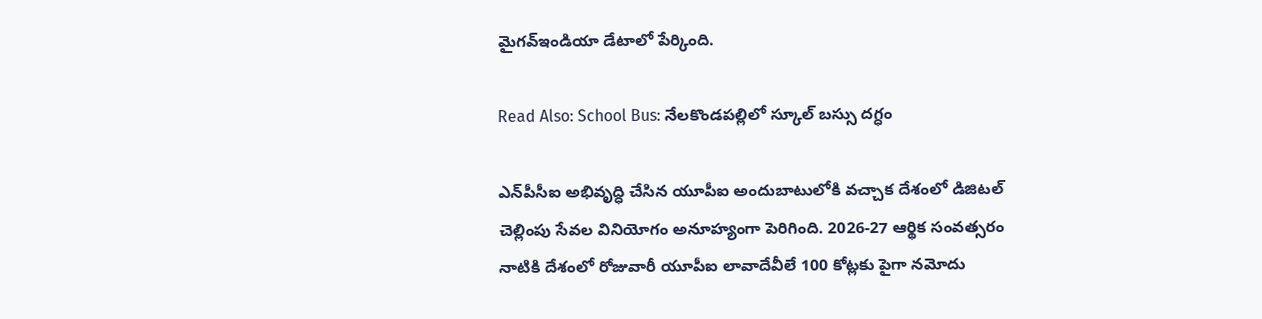మైగవ్‌ఇండియా డేటాలో పేర్కింది.

Read Also: School Bus: నేలకొండపల్లిలో స్కూల్ బస్సు దగ్ధం

ఎన్‌పీసీఐ అభివృద్ధి చేసిన యూపీఐ అందుబాటులోకి వచ్చాక దేశంలో డిజిటల్‌ చెల్లింపు సేవల వినియోగం అనూహ్యంగా పెరిగింది. 2026-27 ఆర్థిక సంవత్సరం నాటికి దేశంలో రోజువారీ యూపీఐ లావాదేవీలే 100 కోట్లకు పైగా నమోదు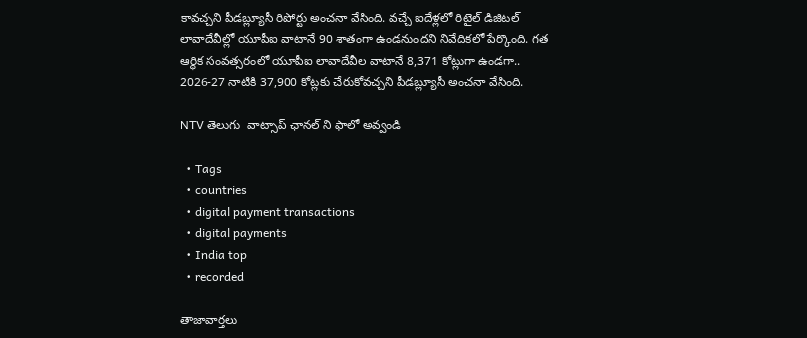కావచ్చని పీడబ్ల్యూసీ రిపోర్టు అంచనా వేసింది. వచ్చే ఐదేళ్లలో రిటైల్‌ డిజిటల్‌ లావాదేవీల్లో యూపీఐ వాటానే 90 శాతంగా ఉండనుందని నివేదికలో పేర్కొంది. గత ఆర్థిక సంవత్సరంలో యూపీఐ లావాదేవీల వాటానే 8,371 కోట్లుగా ఉండగా.. 2026-27 నాటికి 37,900 కోట్లకు చేరుకోవచ్చని పీడబ్ల్యూసీ అంచనా వేసింది.

NTV తెలుగు  వాట్సాప్ ఛానల్ ని ఫాలో అవ్వండి

  • Tags
  • countries
  • digital payment transactions
  • digital payments
  • India top
  • recorded

తాజావార్తలు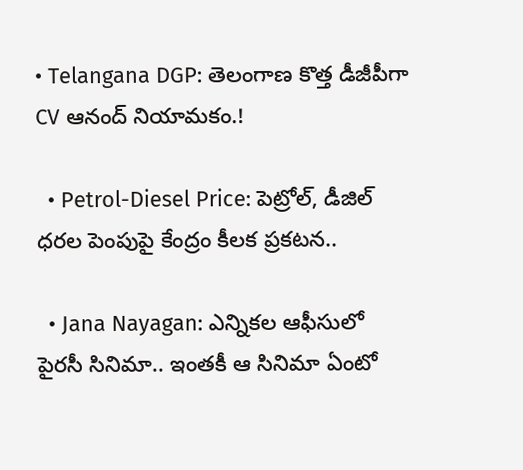• Telangana DGP: తెలంగాణ కొత్త డీజీపీగా CV ఆనంద్ నియామకం.!

  • Petrol-Diesel Price: పెట్రోల్, డీజిల్ ధరల పెంపుపై కేంద్రం కీలక ప్రకటన..

  • Jana Nayagan: ఎన్నికల ఆఫీసులో పైరసీ సినిమా.. ఇంతకీ ఆ సినిమా ఏంటో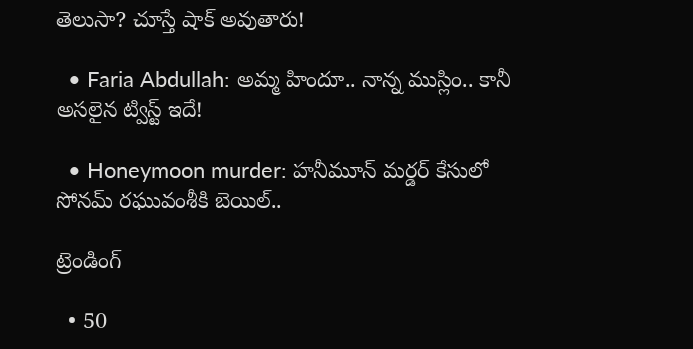తెలుసా? చూస్తే షాక్ అవుతారు!

  • Faria Abdullah: అమ్మ హిందూ.. నాన్న ముస్లిం.. కానీ అసలైన ట్విస్ట్ ఇదే!

  • Honeymoon murder: హనీమూన్ మర్డర్ కేసులో సోనమ్ రఘువంశీకి బెయిల్..

ట్రెండింగ్‌

  • 50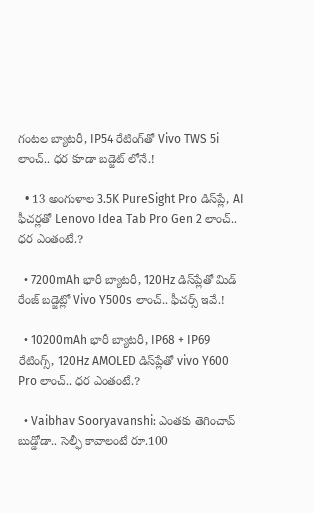గంటల బ్యాటరీ, IP54 రేటింగ్‌తో Vivo TWS 5i లాంచ్.. ధర కూడా బడ్జెట్ లోనే.!

  • 13 అంగుళాల 3.5K PureSight Pro డిస్‌ప్లే, AI ఫీచర్లతో Lenovo Idea Tab Pro Gen 2 లాంచ్.. ధర ఎంతంటే.?

  • 7200mAh భారీ బ్యాటరీ, 120Hz డిస్‌ప్లేతో మిడ్ రేంజ్ బడ్జెట్లో Vivo Y500s లాంచ్.. ఫీచర్స్ ఇవే.!

  • 10200mAh భారీ బ్యాటరీ, IP68 + IP69 రేటింగ్స్‌, 120Hz AMOLED డిస్‌ప్లేతో vivo Y600 Pro లాంచ్.. ధర ఎంతంటే.?

  • Vaibhav Sooryavanshi: ఎంతకు తెగించావ్ బుడ్డోడా.. సెల్ఫీ కావాలంటే రూ.100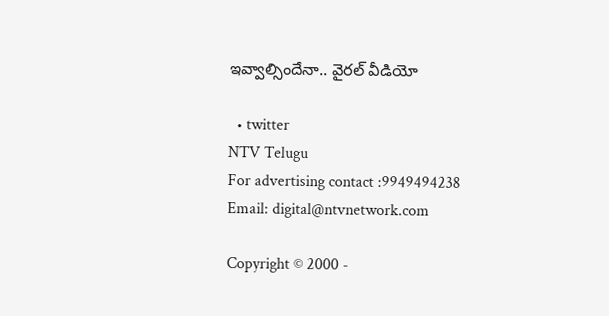ఇవ్వాల్సిందేనా.. వైరల్ వీడియో

  • twitter
NTV Telugu
For advertising contact :9949494238
Email: digital@ntvnetwork.com

Copyright © 2000 -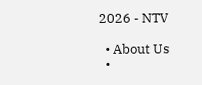2026 - NTV

  • About Us
  •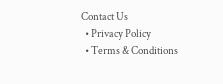Contact Us
  • Privacy Policy
  • Terms & Conditions